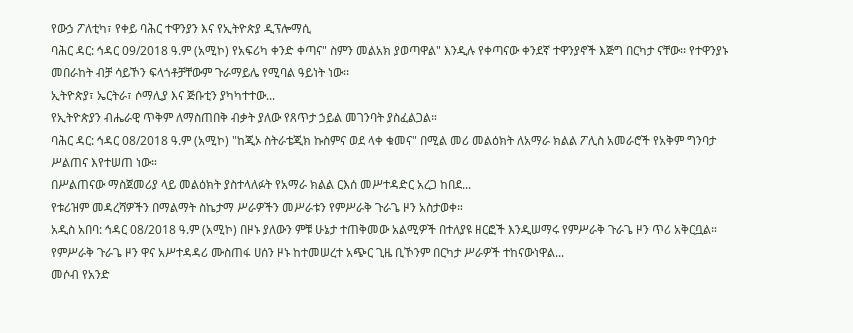የውኃ ፖለቲካ፣ የቀይ ባሕር ተዋንያን እና የኢትዮጵያ ዲፕሎማሲ
ባሕር ዳር: ኅዳር 09/2018 ዓ.ም (አሚኮ) የአፍሪካ ቀንድ ቀጣና" ስምን መልአክ ያወጣዋል" እንዲሉ የቀጣናው ቀንደኛ ተዋንያኖች እጅግ በርካታ ናቸው፡፡ የተዋንያኑ መበራከት ብቻ ሳይኾን ፍላጎቶቻቸውም ጉራማይሌ የሚባል ዓይነት ነው፡፡
ኢትዮጵያ፣ ኤርትራ፣ ሶማሊያ እና ጅቡቲን ያካካተተው...
የኢትዮጵያን ብሔራዊ ጥቅም ለማስጠበቅ ብቃት ያለው የጸጥታ ኃይል መገንባት ያስፈልጋል።
ባሕር ዳር: ኅዳር 08/2018 ዓ.ም (አሚኮ) "ከጂኦ ስትራቴጂክ ኩስምና ወደ ላቀ ቁመና" በሚል መሪ መልዕክት ለአማራ ክልል ፖሊስ አመራሮች የአቅም ግንባታ ሥልጠና እየተሠጠ ነው።
በሥልጠናው ማስጀመሪያ ላይ መልዕክት ያስተላለፉት የአማራ ክልል ርእሰ መሥተዳድር አረጋ ከበደ...
የቱሪዝም መዳረሻዎችን በማልማት ስኬታማ ሥራዎችን መሥራቱን የምሥራቅ ጉራጌ ዞን አስታወቀ።
አዲስ አበባ: ኅዳር 08/2018 ዓ.ም (አሚኮ) በዞኑ ያለውን ምቹ ሁኔታ ተጠቅመው አልሚዎች በተለያዩ ዘርፎች እንዲሠማሩ የምሥራቅ ጉራጌ ዞን ጥሪ አቅርቧል።
የምሥራቅ ጉራጌ ዞን ዋና አሥተዳዳሪ ሙስጠፋ ሀሰን ዞኑ ከተመሠረተ አጭር ጊዜ ቢኾንም በርካታ ሥራዎች ተከናውነዋል...
መሶብ የአንድ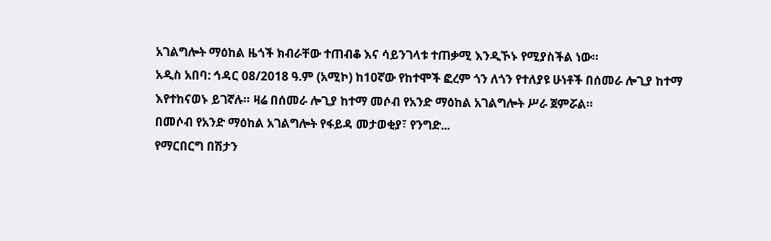አገልግሎት ማዕከል ዜጎች ክብራቸው ተጠብቆ እና ሳይንገላቱ ተጠቃሚ እንዲኾኑ የሚያስችል ነው።
አዲስ አበባ: ኅዳር 08/2018 ዓ.ም (አሚኮ) ከ10ኛው የከተሞች ፎረም ጎን ለጎን የተለያዩ ሁነቶች በሰመራ ሎጊያ ከተማ እየተከናወኑ ይገኛሉ። ዛሬ በሰመራ ሎጊያ ከተማ መሶብ የአንድ ማዕከል አገልግሎት ሥራ ጀምሯል።
በመሶብ የአንድ ማዕከል አገልግሎት የፋይዳ መታወቂያ፣ የንግድ...
የማርበርግ በሽታን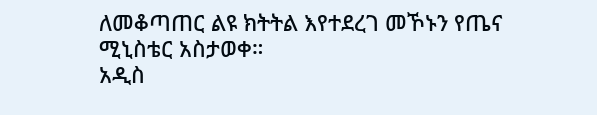ለመቆጣጠር ልዩ ክትትል እየተደረገ መኾኑን የጤና ሚኒስቴር አስታወቀ።
አዲስ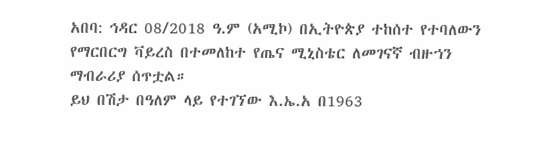አበባ: ኅዳር 08/2018 ዓ.ም (አሚኮ) በኢትዮጵያ ተከሰተ የተባለውን የማርበርግ ቫይረስ በተመለከተ የጤና ሚኒስቴር ለመገናኛ ብዙኀን ማብራሪያ ሰጥቷል።
ይህ በሽታ በዓለም ላይ የተገኘው እ.ኤ.አ በ1963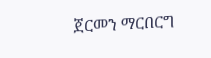ጀርመን ማርበርግ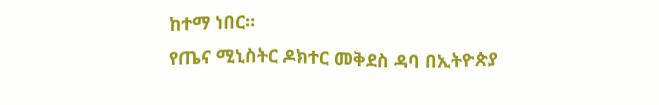ከተማ ነበር።
የጤና ሚኒስትር ዶክተር መቅደስ ዳባ በኢትዮጵያ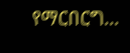የማርበርግ...